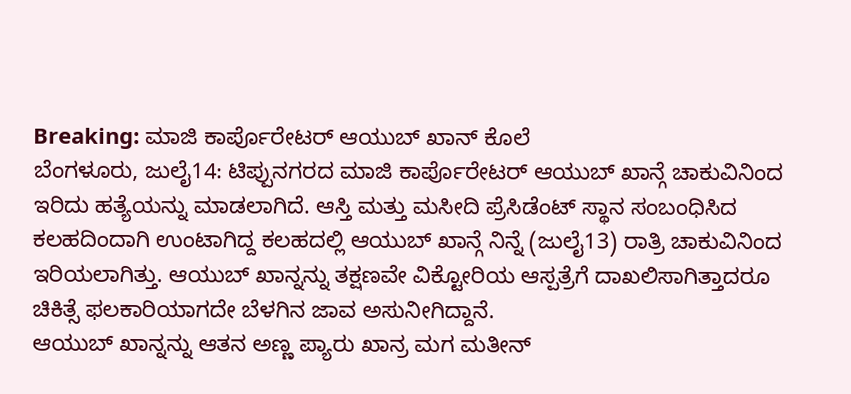Breaking: ಮಾಜಿ ಕಾರ್ಪೊರೇಟರ್ ಆಯುಬ್ ಖಾನ್ ಕೊಲೆ
ಬೆಂಗಳೂರು, ಜುಲೈ14: ಟಿಪ್ಪುನಗರದ ಮಾಜಿ ಕಾರ್ಪೊರೇಟರ್ ಆಯುಬ್ ಖಾನ್ಗೆ ಚಾಕುವಿನಿಂದ ಇರಿದು ಹತ್ಯೆಯನ್ನು ಮಾಡಲಾಗಿದೆ. ಆಸ್ತಿ ಮತ್ತು ಮಸೀದಿ ಪ್ರೆಸಿಡೆಂಟ್ ಸ್ಥಾನ ಸಂಬಂಧಿಸಿದ ಕಲಹದಿಂದಾಗಿ ಉಂಟಾಗಿದ್ದ ಕಲಹದಲ್ಲಿ ಆಯುಬ್ ಖಾನ್ಗೆ ನಿನ್ನೆ (ಜುಲೈ13) ರಾತ್ರಿ ಚಾಕುವಿನಿಂದ ಇರಿಯಲಾಗಿತ್ತು. ಆಯುಬ್ ಖಾನ್ನನ್ನು ತಕ್ಷಣವೇ ವಿಕ್ಟೋರಿಯ ಆಸ್ಪತ್ರೆಗೆ ದಾಖಲಿಸಾಗಿತ್ತಾದರೂ ಚಿಕಿತ್ಸೆ ಫಲಕಾರಿಯಾಗದೇ ಬೆಳಗಿನ ಜಾವ ಅಸುನೀಗಿದ್ದಾನೆ.
ಆಯುಬ್ ಖಾನ್ನನ್ನು ಆತನ ಅಣ್ಣ ಪ್ಯಾರು ಖಾನ್ರ ಮಗ ಮತೀನ್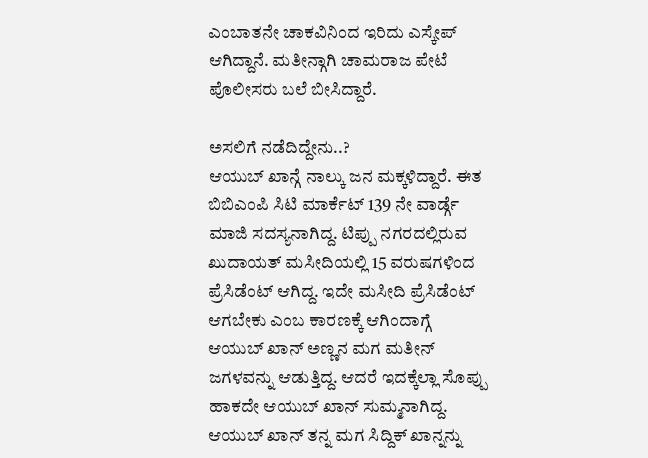ಎಂಬಾತನೇ ಚಾಕವಿನಿಂದ ಇರಿದು ಎಸ್ಕೇಪ್ ಆಗಿದ್ದಾನೆ. ಮತೀನ್ಗಾಗಿ ಚಾಮರಾಜ ಪೇಟೆ ಪೊಲೀಸರು ಬಲೆ ಬೀಸಿದ್ದಾರೆ.

ಅಸಲಿಗೆ ನಡೆದಿದ್ದೇನು..?
ಆಯುಬ್ ಖಾನ್ಗೆ ನಾಲ್ಕು ಜನ ಮಕ್ಕಳಿದ್ದಾರೆ. ಈತ ಬಿಬಿಎಂಪಿ ಸಿಟಿ ಮಾರ್ಕೆಟ್ 139 ನೇ ವಾರ್ಡ್ಗೆ ಮಾಜಿ ಸದಸ್ಯನಾಗಿದ್ದ. ಟಿಪ್ಪು ನಗರದಲ್ಲಿರುವ ಖುದಾಯತ್ ಮಸೀದಿಯಲ್ಲಿ 15 ವರುಷಗಳಿಂದ ಪ್ರೆಸಿಡೆಂಟ್ ಆಗಿದ್ದ. ಇದೇ ಮಸೀದಿ ಪ್ರೆಸಿಡೆಂಟ್ ಆಗಬೇಕು ಎಂಬ ಕಾರಣಕ್ಕೆ ಆಗಿಂದಾಗ್ಗೆ ಆಯುಬ್ ಖಾನ್ ಅಣ್ಣನ ಮಗ ಮತೀನ್ ಜಗಳವನ್ನು ಆಡುತ್ತಿದ್ದ. ಆದರೆ ಇದಕ್ಕೆಲ್ಲಾ ಸೊಪ್ಪು ಹಾಕದೇ ಆಯುಬ್ ಖಾನ್ ಸುಮ್ಮನಾಗಿದ್ದ. ಆಯುಬ್ ಖಾನ್ ತನ್ನ ಮಗ ಸಿದ್ದಿಕ್ ಖಾನ್ನನ್ನು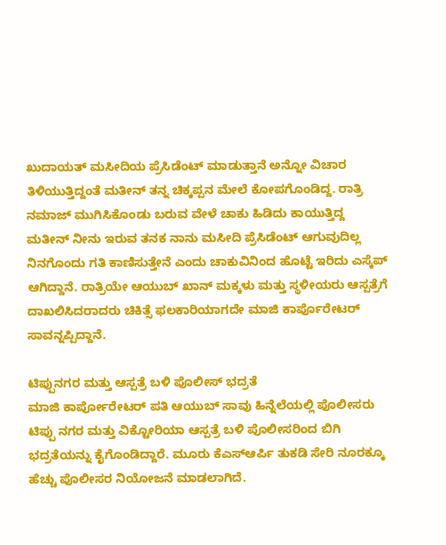ಖುದಾಯತ್ ಮಸೀದಿಯ ಪ್ರೆಸಿಡೆಂಟ್ ಮಾಡುತ್ತಾನೆ ಅನ್ನೋ ವಿಚಾರ ತಿಳಿಯುತ್ತಿದ್ದಂತೆ ಮತೀನ್ ತನ್ನ ಚಿಕ್ಕಪ್ಪನ ಮೇಲೆ ಕೋಪಗೊಂಡಿದ್ದ. ರಾತ್ರಿ ನಮಾಜ್ ಮುಗಿಸಿಕೊಂಡು ಬರುವ ವೇಳೆ ಚಾಕು ಹಿಡಿದು ಕಾಯುತ್ತಿದ್ದ ಮತೀನ್ ನೀನು ಇರುವ ತನಕ ನಾನು ಮಸೀದಿ ಪ್ರೆಸಿಡೆಂಟ್ ಆಗುವುದಿಲ್ಲ ನಿನಗೊಂದು ಗತಿ ಕಾಣಿಸುತ್ತೇನೆ ಎಂದು ಚಾಕುವಿನಿಂದ ಹೊಟ್ಟೆ ಇರಿದು ಎಸ್ಕೆಪ್ ಆಗಿದ್ದಾನೆ. ರಾತ್ರಿಯೇ ಆಯುಬ್ ಖಾನ್ ಮಕ್ಕಳು ಮತ್ತು ಸ್ಥಳೀಯರು ಆಸ್ಪತ್ರೆಗೆ ದಾಖಲಿಸಿದರಾದರು ಚಿಕಿತ್ಸೆ ಫಲಕಾರಿಯಾಗದೇ ಮಾಜಿ ಕಾರ್ಪೊರೇಟರ್ ಸಾವನ್ನಪ್ಪಿದ್ದಾನೆ.

ಟಿಪ್ಪುನಗರ ಮತ್ತು ಆಸ್ಪತ್ರೆ ಬಳಿ ಪೊಲೀಸ್ ಭದ್ರತೆ
ಮಾಜಿ ಕಾರ್ಪೋರೇಟರ್ ಪತಿ ಆಯುಬ್ ಸಾವು ಹಿನ್ನೆಲೆಯಲ್ಲಿ ಪೊಲೀಸರು ಟಿಪ್ಪು ನಗರ ಮತ್ತು ವಿಕ್ಟೋರಿಯಾ ಆಸ್ಪತ್ರೆ ಬಳಿ ಪೊಲೀಸರಿಂದ ಬಿಗಿ ಭದ್ರತೆಯನ್ನು ಕೈಗೊಂಡಿದ್ದಾರೆ. ಮೂರು ಕೆಎಸ್ಆರ್ಪಿ ತುಕಡಿ ಸೇರಿ ನೂರಕ್ಕೂ ಹೆಚ್ಚು ಪೊಲೀಸರ ನಿಯೋಜನೆ ಮಾಡಲಾಗಿದೆ.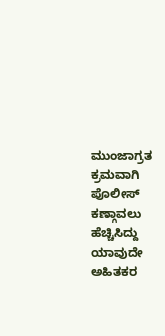ಮುಂಜಾಗ್ರತ ಕ್ರಮವಾಗಿ ಪೊಲೀಸ್ ಕಣ್ಗಾವಲು ಹೆಚ್ಚಿಸಿದ್ದು ಯಾವುದೇ ಅಹಿತಕರ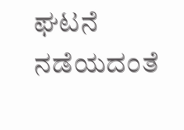ಘಟನೆ ನಡೆಯದಂತೆ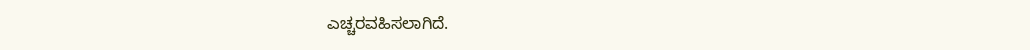ಎಚ್ಚರವಹಿಸಲಾಗಿದೆ.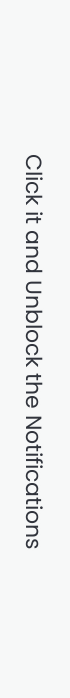Click it and Unblock the Notifications